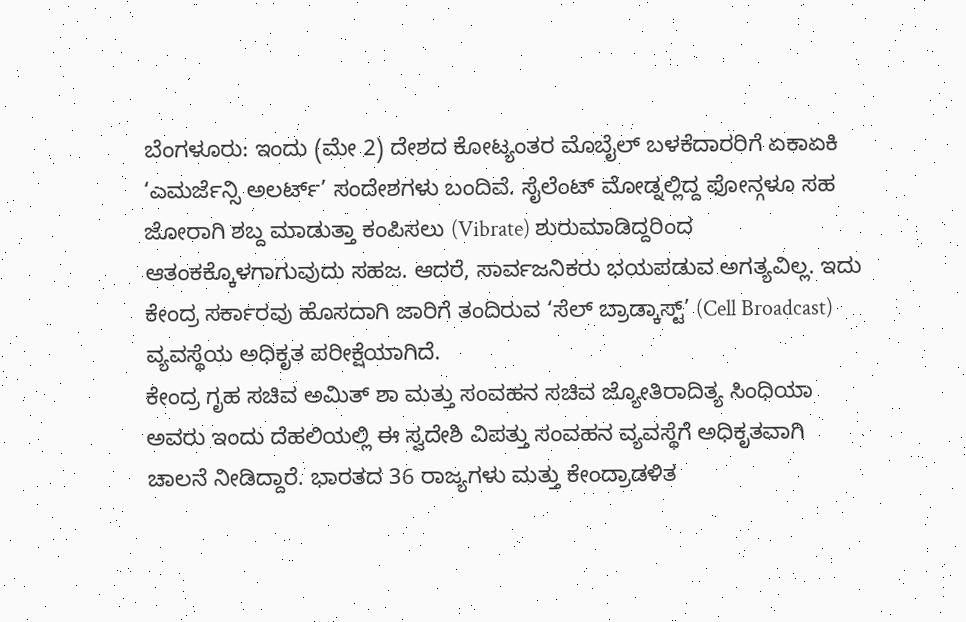ಬೆಂಗಳೂರು: ಇಂದು (ಮೇ 2) ದೇಶದ ಕೋಟ್ಯಂತರ ಮೊಬೈಲ್ ಬಳಕೆದಾರರಿಗೆ ಏಕಾಏಕಿ ‘ಎಮರ್ಜೆನ್ಸಿ ಅಲರ್ಟ್’ ಸಂದೇಶಗಳು ಬಂದಿವೆ. ಸೈಲೆಂಟ್ ಮೋಡ್ನಲ್ಲಿದ್ದ ಫೋನ್ಗಳೂ ಸಹ ಜೋರಾಗಿ ಶಬ್ದ ಮಾಡುತ್ತಾ ಕಂಪಿಸಲು (Vibrate) ಶುರುಮಾಡಿದ್ದರಿಂದ ಆತಂಕಕ್ಕೊಳಗಾಗುವುದು ಸಹಜ. ಆದರೆ, ಸಾರ್ವಜನಿಕರು ಭಯಪಡುವ ಅಗತ್ಯವಿಲ್ಲ. ಇದು ಕೇಂದ್ರ ಸರ್ಕಾರವು ಹೊಸದಾಗಿ ಜಾರಿಗೆ ತಂದಿರುವ ‘ಸೆಲ್ ಬ್ರಾಡ್ಕಾಸ್ಟ್’ (Cell Broadcast) ವ್ಯವಸ್ಥೆಯ ಅಧಿಕೃತ ಪರೀಕ್ಷೆಯಾಗಿದೆ.
ಕೇಂದ್ರ ಗೃಹ ಸಚಿವ ಅಮಿತ್ ಶಾ ಮತ್ತು ಸಂವಹನ ಸಚಿವ ಜ್ಯೋತಿರಾದಿತ್ಯ ಸಿಂಧಿಯಾ ಅವರು ಇಂದು ದೆಹಲಿಯಲ್ಲಿ ಈ ಸ್ವದೇಶಿ ವಿಪತ್ತು ಸಂವಹನ ವ್ಯವಸ್ಥೆಗೆ ಅಧಿಕೃತವಾಗಿ ಚಾಲನೆ ನೀಡಿದ್ದಾರೆ. ಭಾರತದ 36 ರಾಜ್ಯಗಳು ಮತ್ತು ಕೇಂದ್ರಾಡಳಿತ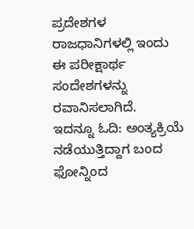ಪ್ರದೇಶಗಳ ರಾಜಧಾನಿಗಳಲ್ಲಿ ಇಂದು ಈ ಪರೀಕ್ಷಾರ್ಥ ಸಂದೇಶಗಳನ್ನು ರವಾನಿಸಲಾಗಿದೆ.
ಇದನ್ನೂ ಓದಿ: ಅಂತ್ಯಕ್ರಿಯೆ ನಡೆಯುತ್ತಿದ್ದಾಗ ಬಂದ ಫೋನ್ನಿಂದ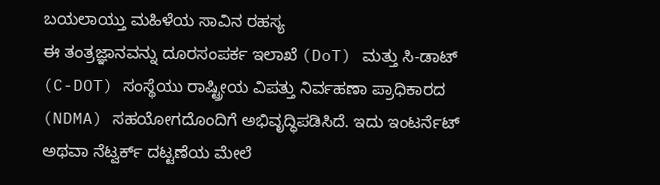ಬಯಲಾಯ್ತು ಮಹಿಳೆಯ ಸಾವಿನ ರಹಸ್ಯ
ಈ ತಂತ್ರಜ್ಞಾನವನ್ನು ದೂರಸಂಪರ್ಕ ಇಲಾಖೆ (DoT) ಮತ್ತು ಸಿ-ಡಾಟ್ (C-DOT) ಸಂಸ್ಥೆಯು ರಾಷ್ಟ್ರೀಯ ವಿಪತ್ತು ನಿರ್ವಹಣಾ ಪ್ರಾಧಿಕಾರದ (NDMA) ಸಹಯೋಗದೊಂದಿಗೆ ಅಭಿವೃದ್ಧಿಪಡಿಸಿದೆ. ಇದು ಇಂಟರ್ನೆಟ್ ಅಥವಾ ನೆಟ್ವರ್ಕ್ ದಟ್ಟಣೆಯ ಮೇಲೆ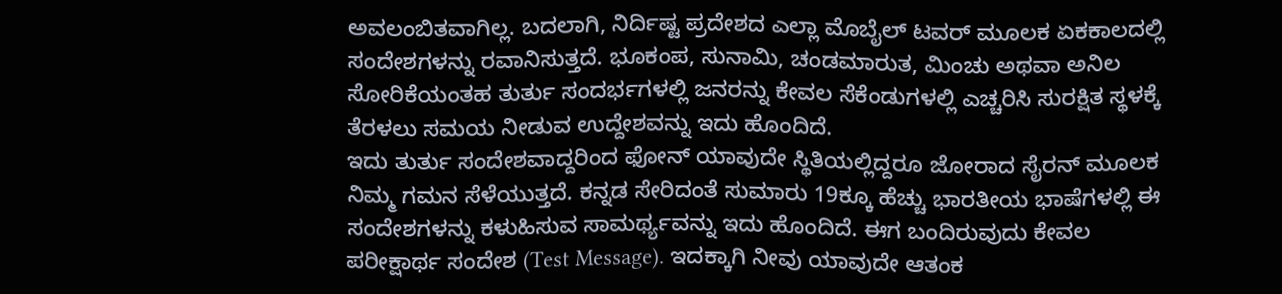ಅವಲಂಬಿತವಾಗಿಲ್ಲ. ಬದಲಾಗಿ, ನಿರ್ದಿಷ್ಟ ಪ್ರದೇಶದ ಎಲ್ಲಾ ಮೊಬೈಲ್ ಟವರ್ ಮೂಲಕ ಏಕಕಾಲದಲ್ಲಿ ಸಂದೇಶಗಳನ್ನು ರವಾನಿಸುತ್ತದೆ. ಭೂಕಂಪ, ಸುನಾಮಿ, ಚಂಡಮಾರುತ, ಮಿಂಚು ಅಥವಾ ಅನಿಲ ಸೋರಿಕೆಯಂತಹ ತುರ್ತು ಸಂದರ್ಭಗಳಲ್ಲಿ ಜನರನ್ನು ಕೇವಲ ಸೆಕೆಂಡುಗಳಲ್ಲಿ ಎಚ್ಚರಿಸಿ ಸುರಕ್ಷಿತ ಸ್ಥಳಕ್ಕೆ ತೆರಳಲು ಸಮಯ ನೀಡುವ ಉದ್ದೇಶವನ್ನು ಇದು ಹೊಂದಿದೆ.
ಇದು ತುರ್ತು ಸಂದೇಶವಾದ್ದರಿಂದ ಫೋನ್ ಯಾವುದೇ ಸ್ಥಿತಿಯಲ್ಲಿದ್ದರೂ ಜೋರಾದ ಸೈರನ್ ಮೂಲಕ ನಿಮ್ಮ ಗಮನ ಸೆಳೆಯುತ್ತದೆ. ಕನ್ನಡ ಸೇರಿದಂತೆ ಸುಮಾರು 19ಕ್ಕೂ ಹೆಚ್ಚು ಭಾರತೀಯ ಭಾಷೆಗಳಲ್ಲಿ ಈ ಸಂದೇಶಗಳನ್ನು ಕಳುಹಿಸುವ ಸಾಮರ್ಥ್ಯವನ್ನು ಇದು ಹೊಂದಿದೆ. ಈಗ ಬಂದಿರುವುದು ಕೇವಲ ಪರೀಕ್ಷಾರ್ಥ ಸಂದೇಶ (Test Message). ಇದಕ್ಕಾಗಿ ನೀವು ಯಾವುದೇ ಆತಂಕ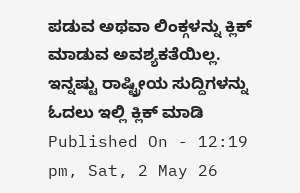ಪಡುವ ಅಥವಾ ಲಿಂಕ್ಗಳನ್ನು ಕ್ಲಿಕ್ ಮಾಡುವ ಅವಶ್ಯಕತೆಯಿಲ್ಲ.
ಇನ್ನಷ್ಟು ರಾಷ್ಟ್ರೀಯ ಸುದ್ದಿಗಳನ್ನು ಓದಲು ಇಲ್ಲಿ ಕ್ಲಿಕ್ ಮಾಡಿ
Published On - 12:19 pm, Sat, 2 May 26